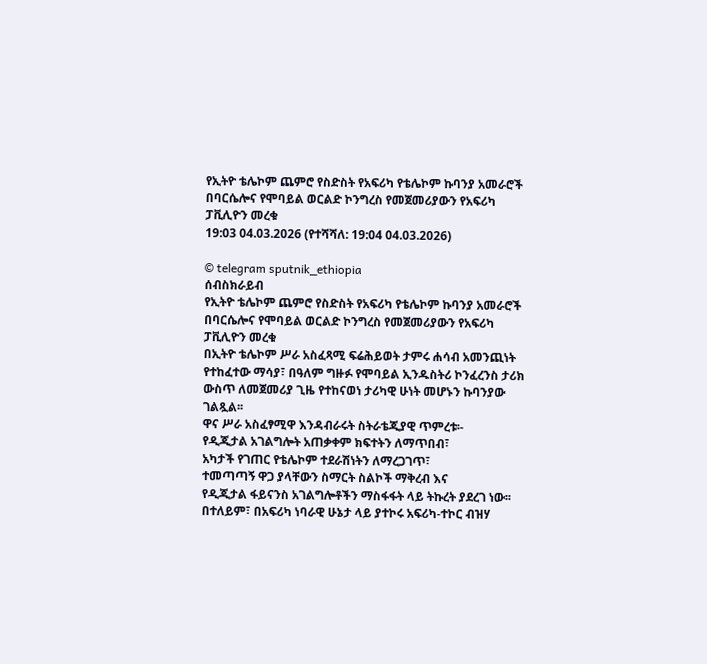የኢትዮ ቴሌኮም ጨምሮ የስድስት የአፍሪካ የቴሌኮም ኩባንያ አመራሮች በባርሴሎና የሞባይል ወርልድ ኮንግረስ የመጀመሪያውን የአፍሪካ ፓቪሊዮን መረቁ
19:03 04.03.2026 (የተሻሻለ: 19:04 04.03.2026)

© telegram sputnik_ethiopia
ሰብስክራይብ
የኢትዮ ቴሌኮም ጨምሮ የስድስት የአፍሪካ የቴሌኮም ኩባንያ አመራሮች በባርሴሎና የሞባይል ወርልድ ኮንግረስ የመጀመሪያውን የአፍሪካ ፓቪሊዮን መረቁ
በኢትዮ ቴሌኮም ሥራ አስፈጻሚ ፍሬሕይወት ታምሩ ሐሳብ አመንጪነት የተከፈተው ማሳያ፣ በዓለም ግዙፉ የሞባይል ኢንዱስትሪ ኮንፈረንስ ታሪክ ውስጥ ለመጀመሪያ ጊዜ የተከናወነ ታሪካዊ ሁነት መሆኑን ኩባንያው ገልጿል፡፡
ዋና ሥራ አስፈፃሚዋ እንዳብራሩት ስትራቴጂያዊ ጥምረቱ፡-
የዲጂታል አገልግሎት አጠቃቀም ክፍተትን ለማጥበብ፣
አካታች የገጠር የቴሌኮም ተደራሽነትን ለማረጋገጥ፣
ተመጣጣኝ ዋጋ ያላቸውን ስማርት ስልኮች ማቅረብ እና
የዲጂታል ፋይናንስ አገልግሎቶችን ማስፋፋት ላይ ትኩረት ያደረገ ነው፡፡
በተለይም፣ በአፍሪካ ነባራዊ ሁኔታ ላይ ያተኮሩ አፍሪካ-ተኮር ብዝሃ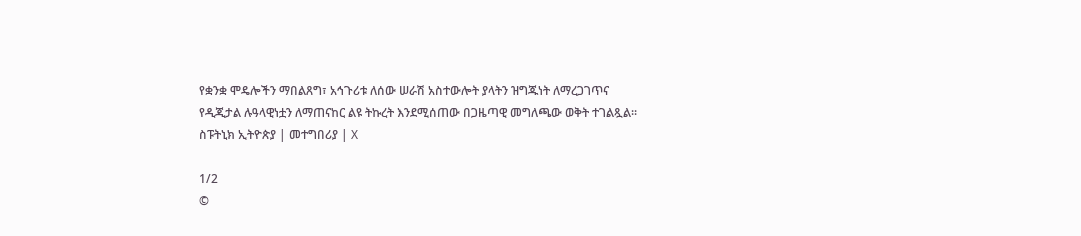የቋንቋ ሞዴሎችን ማበልጸግ፣ አኅጉሪቱ ለሰው ሠራሽ አስተውሎት ያላትን ዝግጁነት ለማረጋገጥና የዲጂታል ሉዓላዊነቷን ለማጠናከር ልዩ ትኩረት እንደሚሰጠው በጋዜጣዊ መግለጫው ወቅት ተገልጿል፡፡
ስፑትኒክ ኢትዮጵያ | መተግበሪያ | X

1/2
©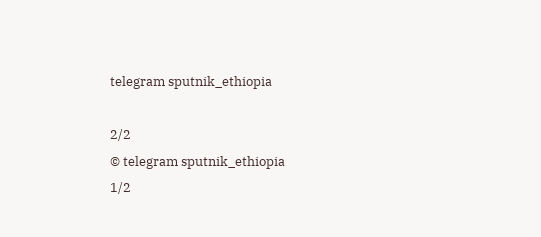telegram sputnik_ethiopia

2/2
© telegram sputnik_ethiopia
1/2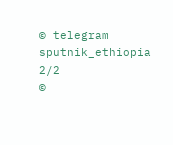© telegram sputnik_ethiopia
2/2
©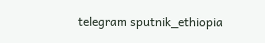telegram sputnik_ethiopia